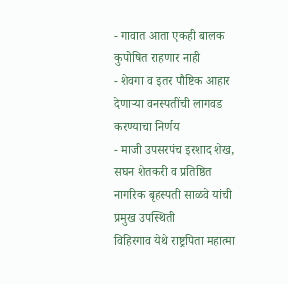- गावात आता एकही बालक कुपोषित राहणार नाही
- शेवगा व इतर पौष्टिक आहार देणाऱ्या वनस्पतींची लागवड करण्याचा निर्णय
- माजी उपसरपंच इरशाद शेख, सघन शेतकरी व प्रतिष्ठित नागरिक बृहस्पती साळवे यांची प्रमुख उपस्थिती
विहिरगाव येथे राष्ट्रपिता महात्मा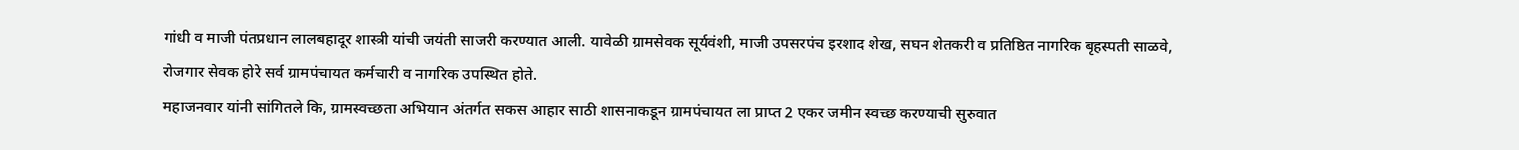गांधी व माजी पंतप्रधान लालबहादूर शास्त्री यांची जयंती साजरी करण्यात आली. यावेळी ग्रामसेवक सूर्यवंशी, माजी उपसरपंच इरशाद शेख, सघन शेतकरी व प्रतिष्ठित नागरिक बृहस्पती साळवे, रोजगार सेवक होरे सर्व ग्रामपंचायत कर्मचारी व नागरिक उपस्थित होते.
महाजनवार यांनी सांगितले कि, ग्रामस्वच्छता अभियान अंतर्गत सकस आहार साठी शासनाकडून ग्रामपंचायत ला प्राप्त 2 एकर जमीन स्वच्छ करण्याची सुरुवात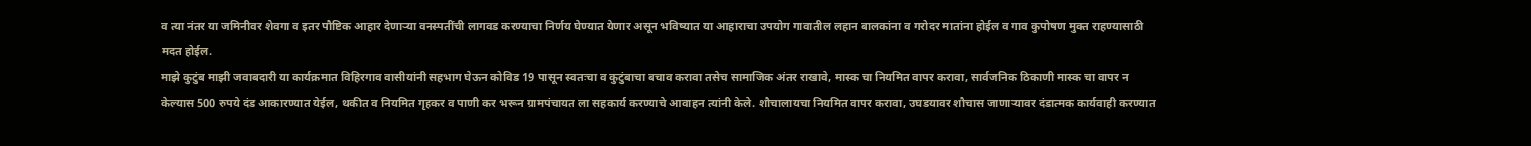व त्या नंतर या जमिनीवर शेवगा व इतर पौष्टिक आहार देणाऱ्या वनस्पतींची लागवड करण्याचा निर्णय घेण्यात येणार असून भविष्यात या आहाराचा उपयोग गावातील लहान बालकांना व गरोदर मातांना होईल व गाव कुपोषण मुक्त राहण्यासाठी मदत होईल.
माझे कुटुंब माझी जवाबदारी या कार्यक्रमात विहिरगाव वासीयांनी सहभाग घेऊन कोविड 19 पासून स्वतःचा व कुटुंबाचा बचाव करावा तसेच सामाजिक अंतर राखावे, मास्क चा नियमित वापर करावा, सार्वजनिक ठिकाणी मास्क चा वापर न केल्यास 500 रुपये दंड आकारण्यात येईल, थकीत व नियमित गृहकर व पाणी कर भरून ग्रामपंचायत ला सहकार्य करण्याचे आवाहन त्यांनी केले. शौचालायचा नियमित वापर करावा, उघडयावर शौचास जाणाऱ्यावर दंडात्मक कार्यवाही करण्यात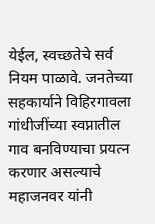येईल, स्वच्छतेचे सर्व नियम पाळावे. जनतेच्या सहकार्याने विहिरगावला गांधीजींच्या स्वप्नातील गाव बनविण्याचा प्रयत्न करणार असल्याचे महाजनवर यांनी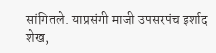सांगितले. याप्रसंगी माजी उपसरपंच इर्शाद शेख,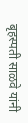बृहस्पती साळवे यांनी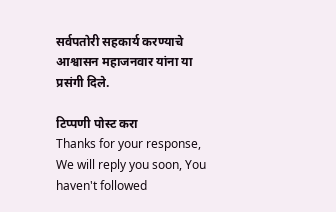सर्वपतोरी सहकार्य करण्याचे आश्वासन महाजनवार यांना या प्रसंगी दिले.

टिप्पणी पोस्ट करा
Thanks for your response, We will reply you soon, You haven't followed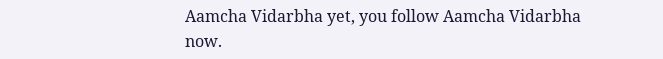Aamcha Vidarbha yet, you follow Aamcha Vidarbha now.